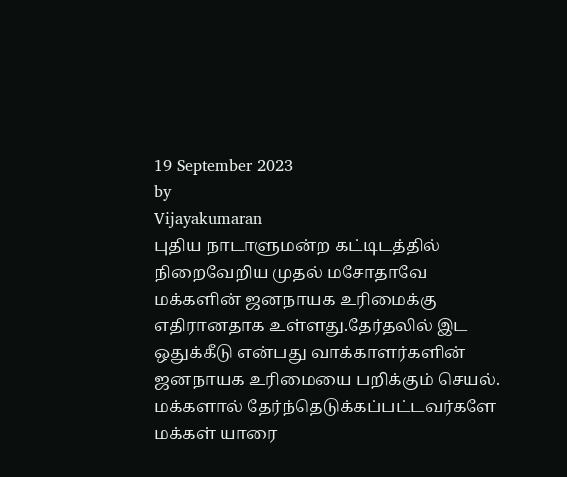19 September 2023
by
Vijayakumaran
புதிய நாடாளுமன்ற கட்டிடத்தில் நிறைவேறிய முதல் மசோதாவே மக்களின் ஜனநாயக உரிமைக்கு எதிரானதாக உள்ளது.தேர்தலில் இட ஒதுக்கீடு என்பது வாக்காளர்களின் ஜனநாயக உரிமையை பறிக்கும் செயல்.
மக்களால் தேர்ந்தெடுக்கப்பட்டவர்களே மக்கள் யாரை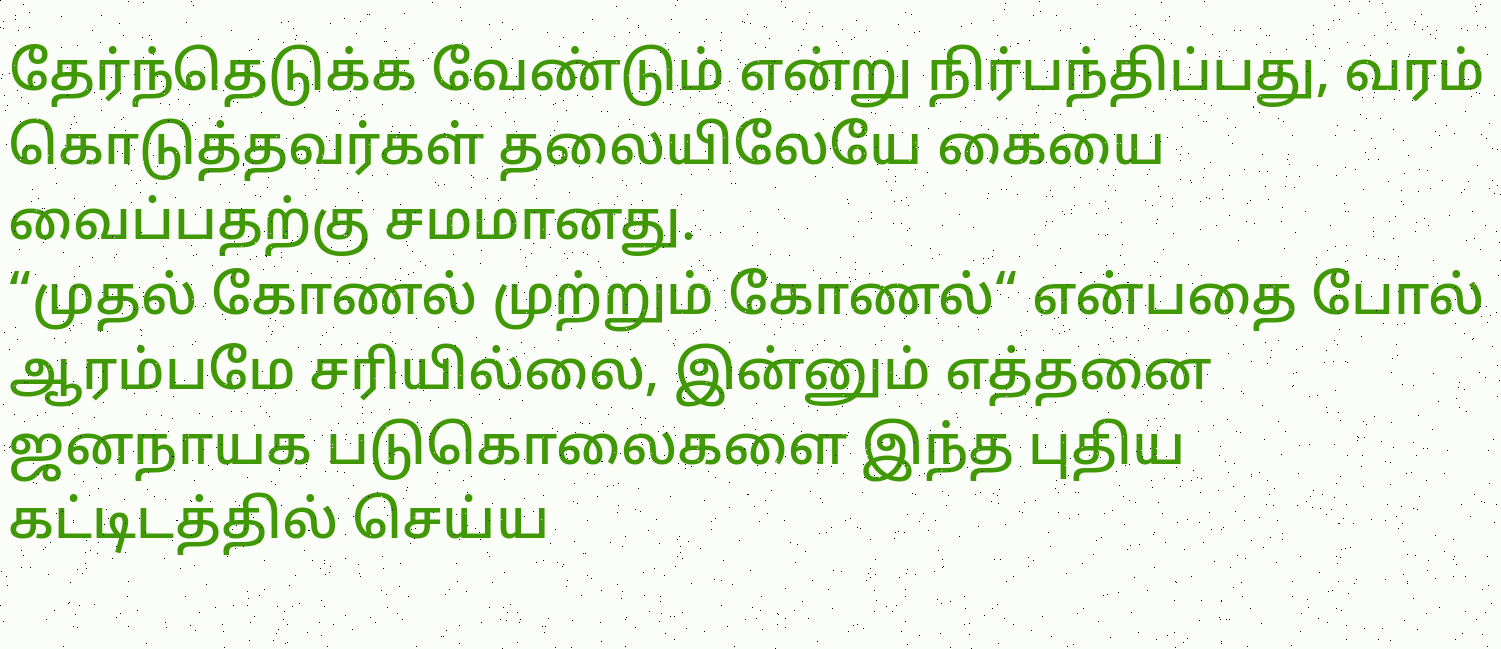தேர்ந்தெடுக்க வேண்டும் என்று நிர்பந்திப்பது, வரம் கொடுத்தவர்கள் தலையிலேயே கையை வைப்பதற்கு சமமானது.
“முதல் கோணல் முற்றும் கோணல்“ என்பதை போல் ஆரம்பமே சரியில்லை, இன்னும் எத்தனை ஜனநாயக படுகொலைகளை இந்த புதிய கட்டிடத்தில் செய்ய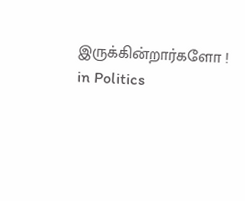இருக்கின்றார்களோ !
in Politics